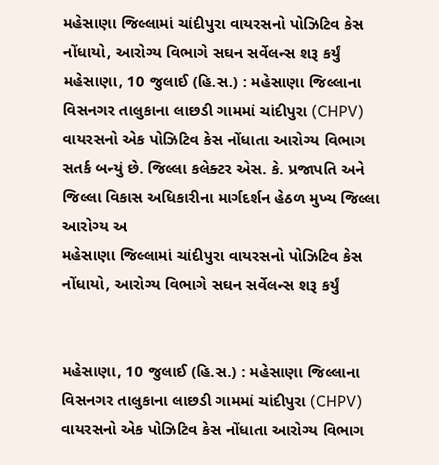મહેસાણા જિલ્લામાં ચાંદીપુરા વાયરસનો પોઝિટિવ કેસ નોંધાયો, આરોગ્ય વિભાગે સઘન સર્વેલન્સ શરૂ કર્યું
મહેસાણા, 10 જુલાઈ (હિ.સ.) : મહેસાણા જિલ્લાના વિસનગર તાલુકાના લાછડી ગામમાં ચાંદીપુરા (CHPV) વાયરસનો એક પોઝિટિવ કેસ નોંધાતા આરોગ્ય વિભાગ સતર્ક બન્યું છે. જિલ્લા કલેક્ટર એસ. કે. પ્રજાપતિ અને જિલ્લા વિકાસ અધિકારીના માર્ગદર્શન હેઠળ મુખ્ય જિલ્લા આરોગ્ય અ
મહેસાણા જિલ્લામાં ચાંદીપુરા વાયરસનો પોઝિટિવ કેસ નોંધાયો, આરોગ્ય વિભાગે સઘન સર્વેલન્સ શરૂ કર્યું


મહેસાણા, 10 જુલાઈ (હિ.સ.) : મહેસાણા જિલ્લાના વિસનગર તાલુકાના લાછડી ગામમાં ચાંદીપુરા (CHPV) વાયરસનો એક પોઝિટિવ કેસ નોંધાતા આરોગ્ય વિભાગ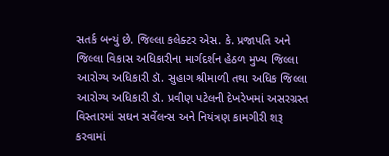સતર્ક બન્યું છે. જિલ્લા કલેક્ટર એસ. કે. પ્રજાપતિ અને જિલ્લા વિકાસ અધિકારીના માર્ગદર્શન હેઠળ મુખ્ય જિલ્લા આરોગ્ય અધિકારી ડૉ. સુહાગ શ્રીમાળી તથા અધિક જિલ્લા આરોગ્ય અધિકારી ડૉ. પ્રવીણ પટેલની દેખરેખમાં અસરગ્રસ્ત વિસ્તારમાં સઘન સર્વેલન્સ અને નિયંત્રણ કામગીરી શરૂ કરવામાં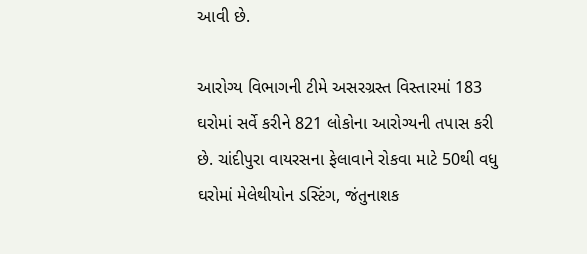આવી છે.

આરોગ્ય વિભાગની ટીમે અસરગ્રસ્ત વિસ્તારમાં 183 ઘરોમાં સર્વે કરીને 821 લોકોના આરોગ્યની તપાસ કરી છે. ચાંદીપુરા વાયરસના ફેલાવાને રોકવા માટે 50થી વધુ ઘરોમાં મેલેથીયોન ડસ્ટિંગ, જંતુનાશક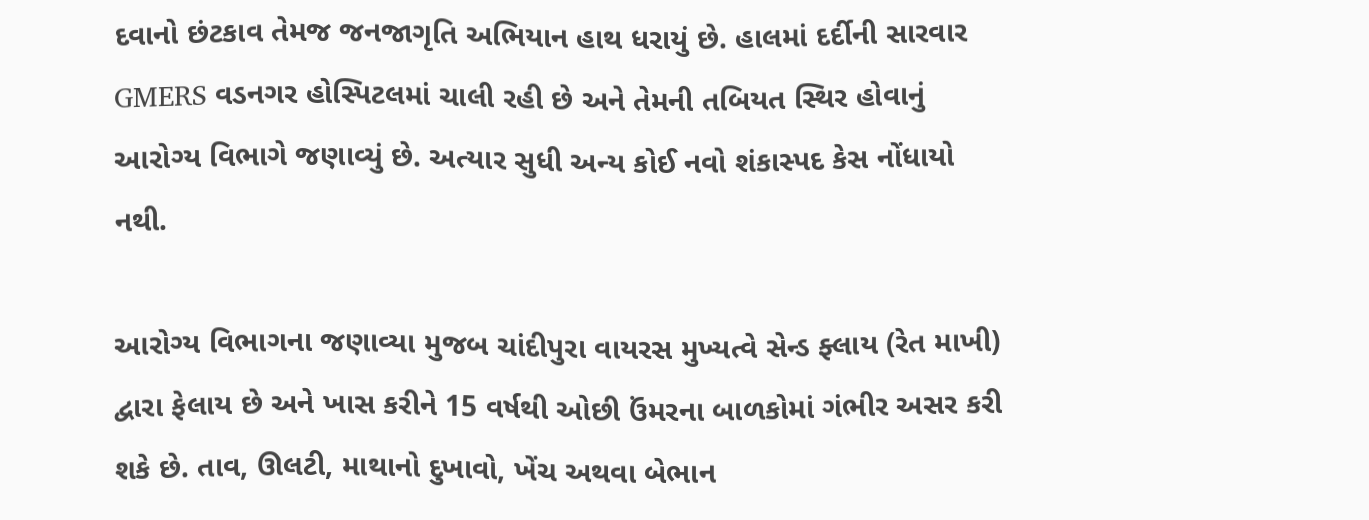દવાનો છંટકાવ તેમજ જનજાગૃતિ અભિયાન હાથ ધરાયું છે. હાલમાં દર્દીની સારવાર GMERS વડનગર હોસ્પિટલમાં ચાલી રહી છે અને તેમની તબિયત સ્થિર હોવાનું આરોગ્ય વિભાગે જણાવ્યું છે. અત્યાર સુધી અન્ય કોઈ નવો શંકાસ્પદ કેસ નોંધાયો નથી.

આરોગ્ય વિભાગના જણાવ્યા મુજબ ચાંદીપુરા વાયરસ મુખ્યત્વે સેન્ડ ફ્લાય (રેત માખી) દ્વારા ફેલાય છે અને ખાસ કરીને 15 વર્ષથી ઓછી ઉંમરના બાળકોમાં ગંભીર અસર કરી શકે છે. તાવ, ઊલટી, માથાનો દુખાવો, ખેંચ અથવા બેભાન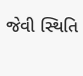જેવી સ્થિતિ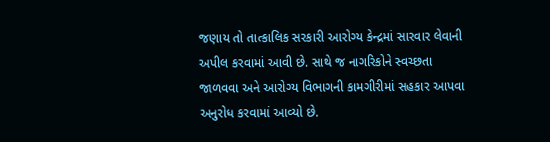જણાય તો તાત્કાલિક સરકારી આરોગ્ય કેન્દ્રમાં સારવાર લેવાની અપીલ કરવામાં આવી છે. સાથે જ નાગરિકોને સ્વચ્છતા જાળવવા અને આરોગ્ય વિભાગની કામગીરીમાં સહકાર આપવા અનુરોધ કરવામાં આવ્યો છે.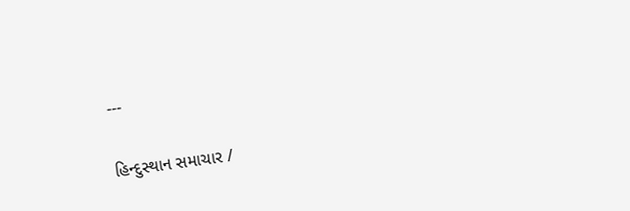---

હિન્દુસ્થાન સમાચાર /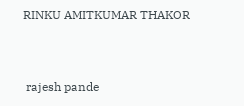RINKU AMITKUMAR THAKOR


 rajesh pande